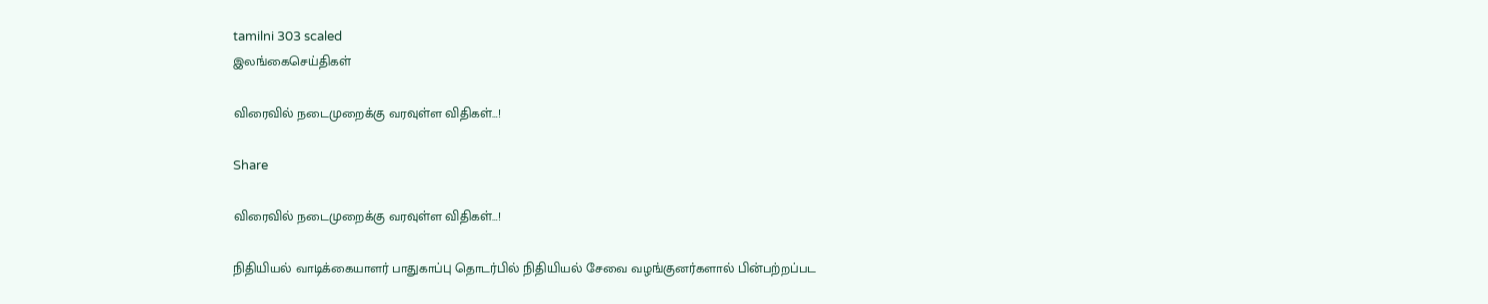tamilni 303 scaled
இலங்கைசெய்திகள்

விரைவில் நடைமுறைக்கு வரவுள்ள விதிகள்…!

Share

விரைவில் நடைமுறைக்கு வரவுள்ள விதிகள்…!

நிதியியல் வாடிக்கையாளர் பாதுகாப்பு தொடர்பில் நிதியியல் சேவை வழங்குனர்களால் பின்பற்றப்பட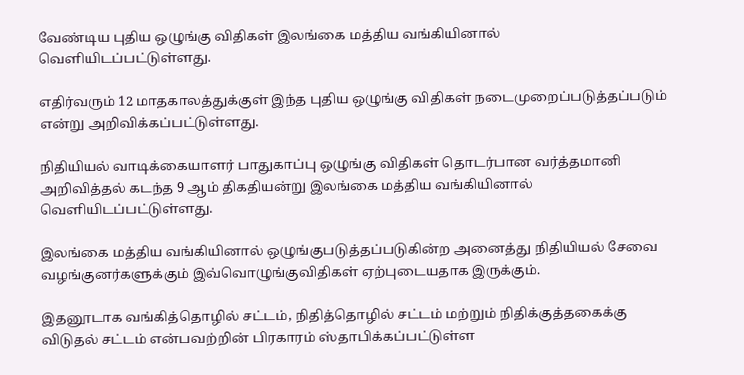வேண்டிய புதிய ஒழுங்கு விதிகள் இலங்கை மத்திய வங்கியினால் வெளியிடப்பட்டுள்ளது.

எதிர்வரும் 12 மாதகாலத்துக்குள் இந்த புதிய ஒழுங்கு விதிகள் நடைமுறைப்படுத்தப்படும் என்று அறிவிக்கப்பட்டுள்ளது.

நிதியியல் வாடிக்கையாளர் பாதுகாப்பு ஒழுங்கு விதிகள் தொடர்பான வர்த்தமானி அறிவித்தல் கடந்த 9 ஆம் திகதியன்று இலங்கை மத்திய வங்கியினால் வெளியிடப்பட்டுள்ளது.

இலங்கை மத்திய வங்கியினால் ஒழுங்குபடுத்தப்படுகின்ற அனைத்து நிதியியல் சேவை வழங்குனர்களுக்கும் இவ்வொழுங்குவிதிகள் ஏற்புடையதாக இருக்கும்.

இதனூடாக வங்கித்தொழில் சட்டம், நிதித்தொழில் சட்டம் மற்றும் நிதிக்குத்தகைக்கு விடுதல் சட்டம் என்பவற்றின் பிரகாரம் ஸ்தாபிக்கப்பட்டுள்ள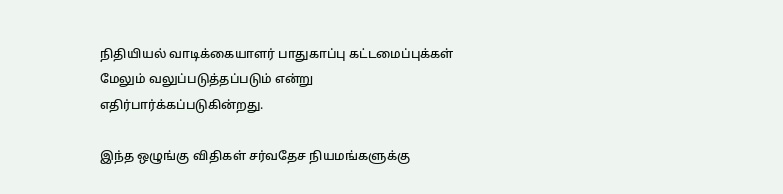நிதியியல் வாடிக்கையாளர் பாதுகாப்பு கட்டமைப்புக்கள் மேலும் வலுப்படுத்தப்படும் என்று எதிர்பார்க்கப்படுகின்றது.

இந்த ஒழுங்கு விதிகள் சர்வதேச நியமங்களுக்கு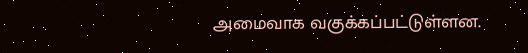அமைவாக வகுக்கப்பட்டுள்ளன.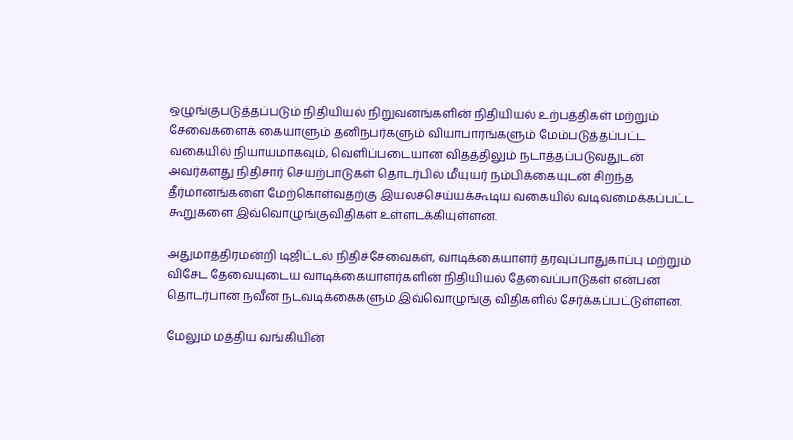ஒழுங்குபடுத்தப்படும் நிதியியல் நிறுவனங்களின் நிதியியல் உற்பத்திகள் மற்றும் சேவைகளைக் கையாளும் தனிநபர்களும் வியாபாரங்களும் மேம்படுத்தப்பட்ட வகையில் நியாயமாகவும், வெளிப்படையான விதத்திலும் நடாத்தப்படுவதுடன் அவர்களது நிதிசார் செயற்பாடுகள் தொடர்பில் மீயுயர் நம்பிக்கையுடன் சிறந்த தீர்மானங்களை மேற்கொள்வதற்கு இயலச்செய்யக்கூடிய வகையில் வடிவமைக்கப்பட்ட கூறுகளை இவ்வொழுங்குவிதிகள் உள்ளடக்கியுள்ளன.

அதுமாத்திரமன்றி டிஜிட்டல் நிதிச்சேவைகள், வாடிக்கையாளர் தரவுப்பாதுகாப்பு மற்றும் விசேட தேவையுடைய வாடிக்கையாளர்களின் நிதியியல் தேவைப்பாடுகள் என்பன தொடர்பான நவீன நடவடிக்கைகளும் இவ்வொழுங்கு விதிகளில் சேர்க்கப்பட்டுள்ளன.

மேலும் மத்திய வங்கியின்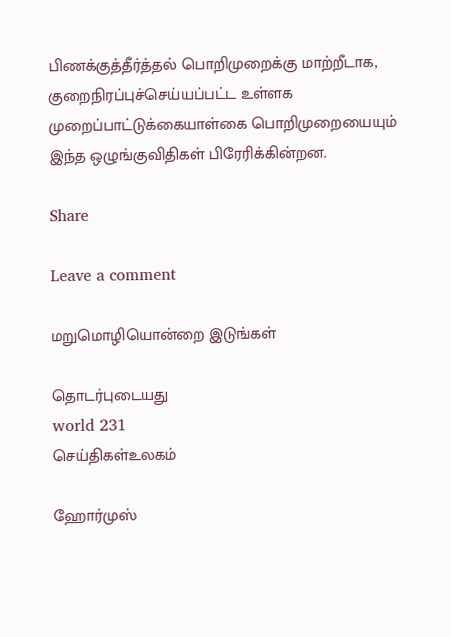பிணக்குத்தீர்த்தல் பொறிமுறைக்கு மாற்றீடாக, குறைநிரப்புச்செய்யப்பட்ட உள்ளக முறைப்பாட்டுக்கையாள்கை பொறிமுறையையும் இந்த ஒழுங்குவிதிகள் பிரேரிக்கின்றன.

Share

Leave a comment

மறுமொழியொன்றை இடுங்கள்

தொடர்புடையது
world 231
செய்திகள்உலகம்

ஹோர்முஸ்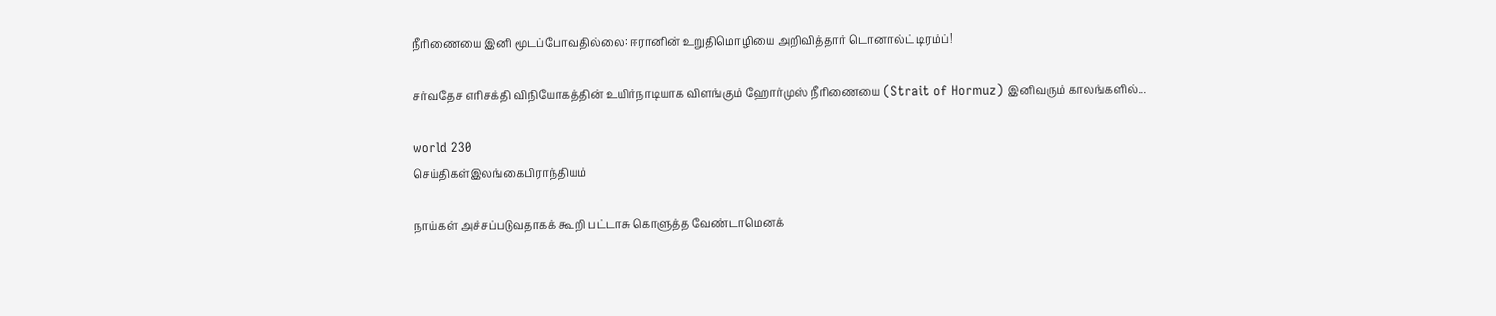நீரிணையை இனி மூடப்போவதில்லை: ஈரானின் உறுதிமொழியை அறிவித்தார் டொனால்ட் டிரம்ப்!

சர்வதேச எரிசக்தி விநியோகத்தின் உயிர்நாடியாக விளங்கும் ஹோர்முஸ் நீரிணையை (Strait of Hormuz) இனிவரும் காலங்களில்...

world 230
செய்திகள்இலங்கைபிராந்தியம்

நாய்கள் அச்சப்படுவதாகக் கூறி பட்டாசு கொளுத்த வேண்டாமெனக்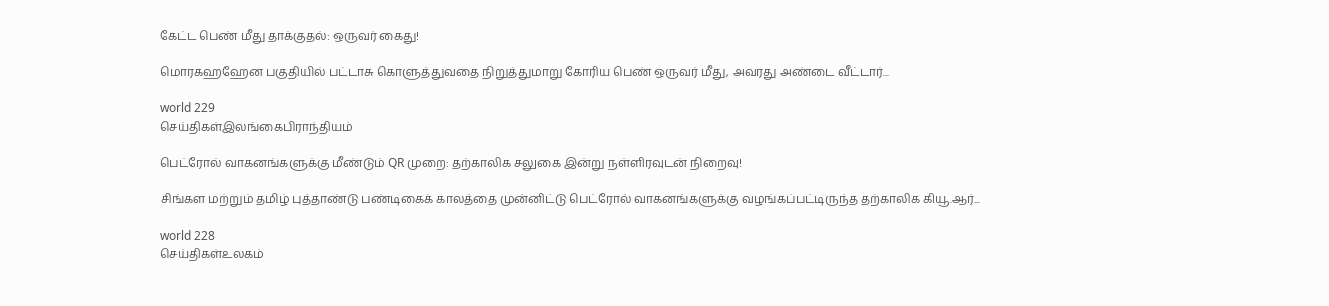கேட்ட பெண் மீது தாக்குதல்: ஒருவர் கைது!

மொரகஹஹேன பகுதியில் பட்டாசு கொளுத்துவதை நிறுத்துமாறு கோரிய பெண் ஒருவர் மீது, அவரது அண்டை வீட்டார்...

world 229
செய்திகள்இலங்கைபிராந்தியம்

பெட்ரோல் வாகனங்களுக்கு மீண்டும் QR முறை: தற்காலிக சலுகை இன்று நள்ளிரவுடன் நிறைவு!

சிங்கள மற்றும் தமிழ் புத்தாண்டு பண்டிகைக் காலத்தை முன்னிட்டு பெட்ரோல் வாகனங்களுக்கு வழங்கப்பட்டிருந்த தற்காலிக கியூ.ஆர்...

world 228
செய்திகள்உலகம்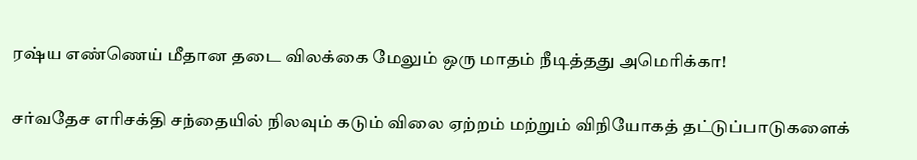ரஷ்ய எண்ணெய் மீதான தடை விலக்கை மேலும் ஒரு மாதம் நீடித்தது அமெரிக்கா!

சர்வதேச எரிசக்தி சந்தையில் நிலவும் கடும் விலை ஏற்றம் மற்றும் விநியோகத் தட்டுப்பாடுகளைக்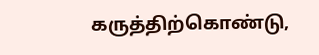கருத்திற்கொண்டு,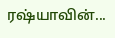ரஷ்யாவின்...